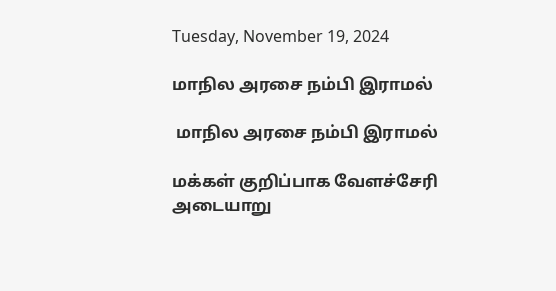Tuesday, November 19, 2024

மாநில அரசை நம்பி இராமல்

 மாநில அரசை நம்பி இராமல்

மக்கள் குறிப்பாக வேளச்சேரி அடையாறு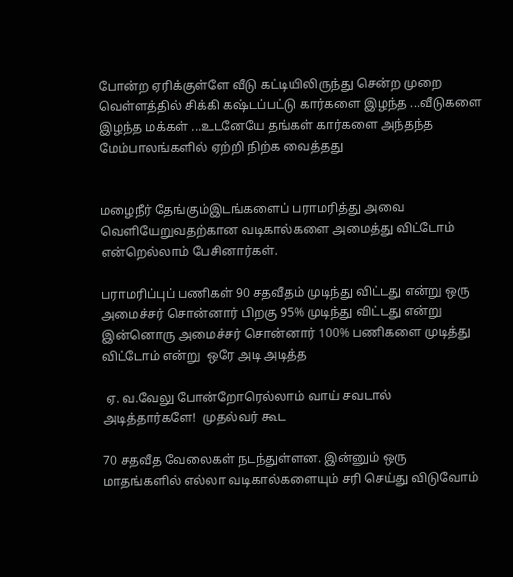போன்ற ஏரிக்குள்ளே வீடு கட்டியிலிருந்து சென்ற முறை வெள்ளத்தில் சிக்கி கஷ்டப்பட்டு கார்களை இழந்த ...வீடுகளை இழந்த மக்கள் ...உடனேயே தங்கள் கார்களை அந்தந்த மேம்பாலங்களில் ஏற்றி நிற்க வைத்தது


மழைநீர் தேங்கும்இடங்களைப் பராமரித்து அவை வெளியேறுவதற்கான வடிகால்களை அமைத்து விட்டோம் என்றெல்லாம் பேசினார்கள்.

பராமரிப்புப் பணிகள் 90 சதவீதம் முடிந்து விட்டது என்று ஒரு அமைச்சர் சொன்னார் பிறகு 95% முடிந்து விட்டது என்று இன்னொரு அமைச்சர் சொன்னார் 100% பணிகளை முடித்து விட்டோம் என்று  ஒரே அடி அடித்த

 ஏ. வ.வேலு போன்றோரெல்லாம் வாய் சவடால் அடித்தார்களே!  முதல்வர் கூட

70 சதவீத வேலைகள் நடந்துள்ளன. இன்னும் ஒரு மாதங்களில் எல்லா வடிகால்களையும் சரி செய்து விடுவோம்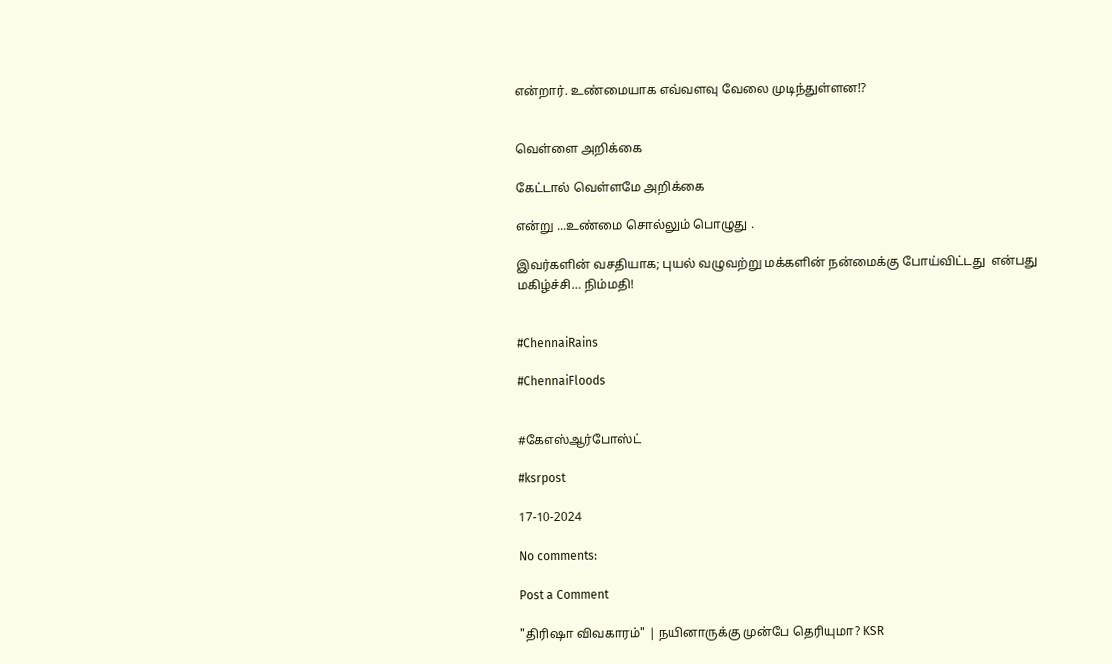என்றார். உண்மையாக எவ்வளவு வேலை முடிந்துள்ளன⁉


வெள்ளை அறிக்கை

கேட்டால் வெள்ளமே அறிக்கை

என்று ...உண்மை சொல்லும் பொழுது .

இவர்களின் வசதியாக; புயல் வழுவற்று மக்களின் நன்மைக்கு போய்விட்டது  என்பது மகிழ்ச்சி… நிம்மதி!


#ChennaiRains

#ChennaiFloods


#கேஎஸ்ஆர்போஸ்ட்

#ksrpost

17-10-2024

No comments:

Post a Comment

"திரிஷா விவகாரம்" | நயினாருக்கு முன்பே தெரியுமா? KSR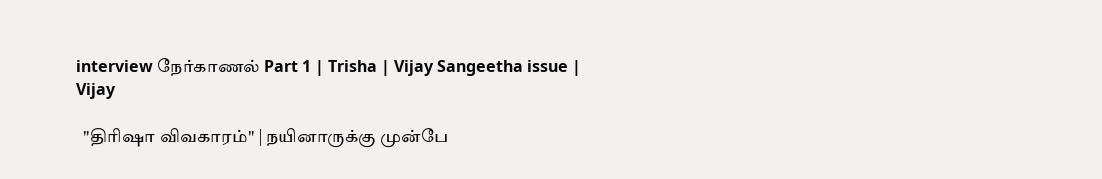interview நேர்காணல் Part 1 | Trisha | Vijay Sangeetha issue | Vijay

  "திரிஷா விவகாரம்" | நயினாருக்கு முன்பே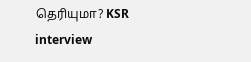தெரியுமா? KSR interview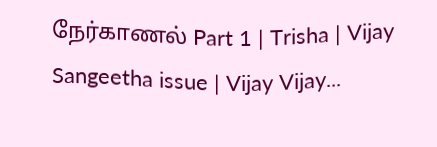நேர்காணல் Part 1 | Trisha | Vijay Sangeetha issue | Vijay Vijay...